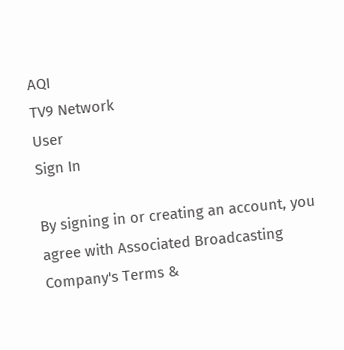AQI
TV9 Network
User
Sign In

By signing in or creating an account, you agree with Associated Broadcasting Company's Terms &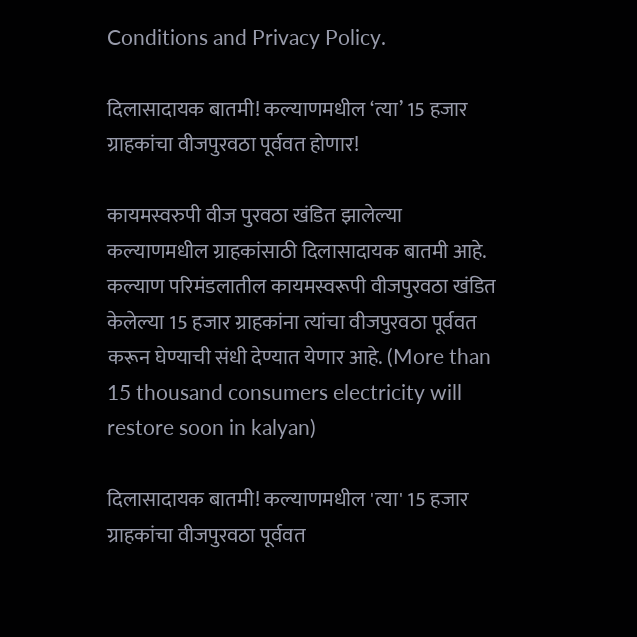Conditions and Privacy Policy.

दिलासादायक बातमी! कल्याणमधील ‘त्या’ 15 हजार ग्राहकांचा वीजपुरवठा पूर्ववत होणार!

कायमस्वरुपी वीज पुरवठा खंडित झालेल्या कल्याणमधील ग्राहकांसाठी दिलासादायक बातमी आहे. कल्याण परिमंडलातील कायमस्वरूपी वीजपुरवठा खंडित केलेल्या 15 हजार ग्राहकांना त्यांचा वीजपुरवठा पूर्ववत करून घेण्याची संधी देण्यात येणार आहे. (More than 15 thousand consumers electricity will restore soon in kalyan)

दिलासादायक बातमी! कल्याणमधील 'त्या' 15 हजार ग्राहकांचा वीजपुरवठा पूर्ववत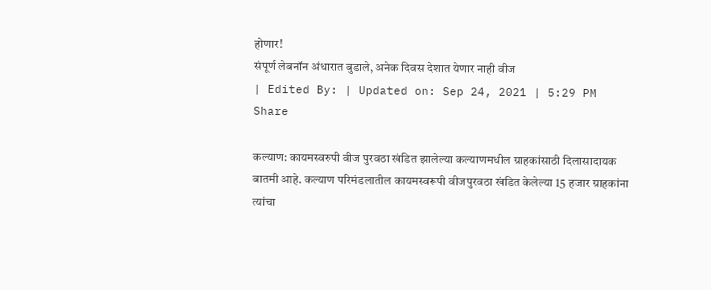होणार!
संपूर्ण लेबनॉन अंधारात बुडाले, अनेक दिवस देशात येणार नाही वीज
| Edited By: | Updated on: Sep 24, 2021 | 5:29 PM
Share

कल्याण: कायमस्वरुपी वीज पुरवठा खंडित झालेल्या कल्याणमधील ग्राहकांसाठी दिलासादायक बातमी आहे. कल्याण परिमंडलातील कायमस्वरूपी वीजपुरवठा खंडित केलेल्या 15 हजार ग्राहकांना त्यांचा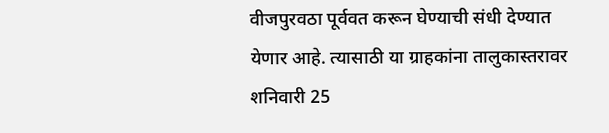वीजपुरवठा पूर्ववत करून घेण्याची संधी देण्यात येणार आहे. त्यासाठी या ग्राहकांना तालुकास्तरावर शनिवारी 25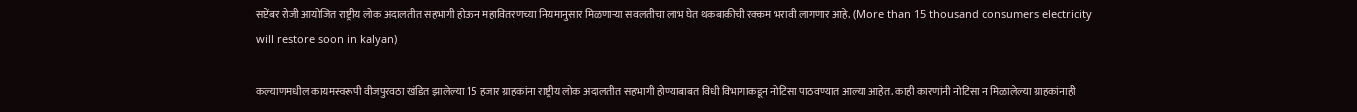सप्टेंबर रोजी आयोजित राष्ट्रीय लोक अदालतीत सहभागी होऊन महावितरणच्या नियमानुसार मिळणाऱ्या सवलतीचा लाभ घेत थकबाकीची रक्कम भरावी लागणार आहे. (More than 15 thousand consumers electricity will restore soon in kalyan)

कल्याणमधील कायमस्वरूपी वीजपुरवठा खंडित झालेल्या 15 हजार ग्राहकांना राष्ट्रीय लोक अदालतीत सहभागी होण्याबाबत विधी विभागाकडून नोटिसा पाठवण्यात आल्या आहेत. काही कारणांनी नोटिसा न मिळालेल्या ग्राहकांनाही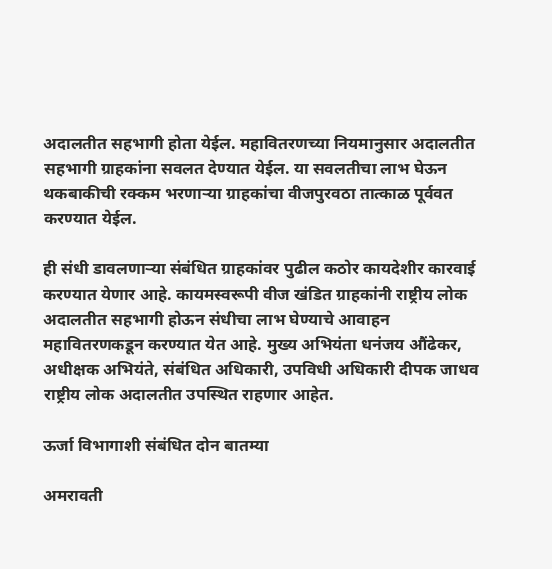अदालतीत सहभागी होता येईल. महावितरणच्या नियमानुसार अदालतीत सहभागी ग्राहकांना सवलत देण्यात येईल. या सवलतीचा लाभ घेऊन थकबाकीची रक्कम भरणाऱ्या ग्राहकांचा वीजपुरवठा तात्काळ पूर्ववत करण्यात येईल.

ही संधी डावलणाऱ्या संबंधित ग्राहकांवर पुढील कठोर कायदेशीर कारवाई करण्यात येणार आहे. कायमस्वरूपी वीज खंडित ग्राहकांनी राष्ट्रीय लोक अदालतीत सहभागी होऊन संधीचा लाभ घेण्याचे आवाहन महावितरणकडून करण्यात येत आहे. मुख्य अभियंता धनंजय औंढेकर, अधीक्षक अभियंते, संबंधित अधिकारी, उपविधी अधिकारी दीपक जाधव राष्ट्रीय लोक अदालतीत उपस्थित राहणार आहेत.

ऊर्जा विभागाशी संबंधित दोन बातम्या

अमरावती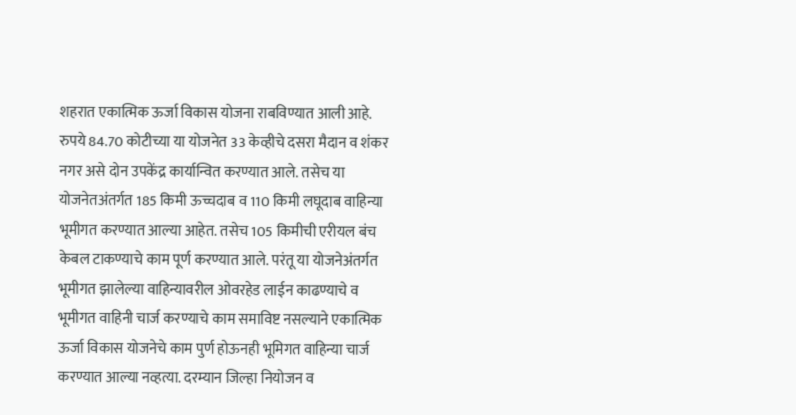शहरात एकात्मिक ऊर्जा विकास योजना राबविण्यात आली आहे. रुपये 84.70 कोटीच्या या योजनेत 33 केव्हीचे दसरा मैदान व शंकर नगर असे दोन उपकेंद्र कार्यान्वित करण्यात आले. तसेच या योजनेतअंतर्गत 185 किमी ऊच्चदाब व 110 किमी लघूदाब वाहिन्या भूमीगत करण्यात आल्या आहेत. तसेच 105 किमीची एरीयल बंच केबल टाकण्याचे काम पूर्ण करण्यात आले. परंतू या योजनेअंतर्गत भूमीगत झालेल्या वाहिन्यावरील ओवरहेड लाईन काढण्याचे व भूमीगत वाहिनी चार्ज करण्याचे काम समाविष्ट नसल्याने एकात्मिक ऊर्जा विकास योजनेचे काम पुर्ण होऊनही भूमिगत वाहिन्या चार्ज करण्यात आल्या नव्हत्या. दरम्यान जिल्हा नियोजन व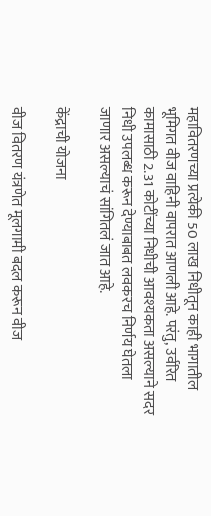महावितरणच्या प्रत्येकी 50 लाख निधीतून काही भागातील भूमिगत वीज वाहिनी वापरात आणली आहे. परंतु, उर्वरित कामासाठी 2.31 कोटींच्या निधीची आवश्यकता असल्याने सदर निधी उपलब्ध करून देण्याबाबत लवकरच निर्णय घेतला जाणार असल्याचं सांगितलं जात आहे.

केंद्राची योजना

वीज वितरण यंत्रणेत मूलगामी बदल करून वीज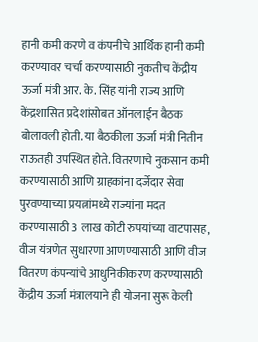हानी कमी करणे व कंपनीचे आर्थिक हानी कमी करण्यावर चर्चा करण्यासाठी नुकतीच केंद्रीय ऊर्जा मंत्री आर. के. सिंह यांनी राज्य आणि केंद्रशासित प्रदेशांसोबत ऑनलाईन बैठक बोलावली होती. या बैठकीला ऊर्जा मंत्री नितीन राऊतही उपस्थित होते. वितरणाचे नुकसान कमी करण्यासाठी आणि ग्राहकांना दर्जेदार सेवा पुरवण्याच्या प्रयत्नांमध्ये राज्यांना मदत करण्यासाठी 3 लाख कोटी रुपयांच्या वाटपासह, वीज यंत्रणेत सुधारणा आणण्यासाठी आणि वीज वितरण कंपन्यांचे आधुनिकीकरण करण्यासाठी केंद्रीय ऊर्जा मंत्रालयाने ही योजना सुरू केली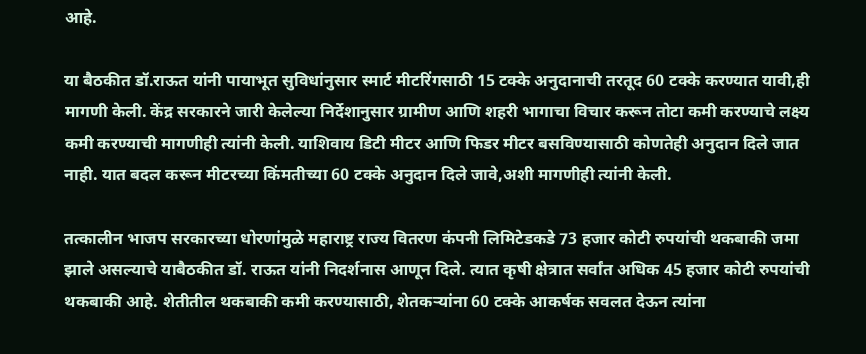आहे.

या बैठकीत डॉ.राऊत यांनी पायाभूत सुविधांनुसार स्मार्ट मीटरिंगसाठी 15 टक्के अनुदानाची तरतूद 60 टक्के करण्यात यावी,ही मागणी केली. केंद्र सरकारने जारी केलेल्या निर्देशानुसार ग्रामीण आणि शहरी भागाचा विचार करून तोटा कमी करण्याचे लक्ष्य कमी करण्याची मागणीही त्यांनी केली. याशिवाय डिटी मीटर आणि फिडर मीटर बसविण्यासाठी कोणतेही अनुदान दिले जात नाही. यात बदल करून मीटरच्या किंमतीच्या 60 टक्के अनुदान दिले जावे,अशी मागणीही त्यांनी केली.

तत्कालीन भाजप सरकारच्या धोरणांमुळे महाराष्ट्र राज्य वितरण कंपनी लिमिटेडकडे 73 हजार कोटी रुपयांची थकबाकी जमा झाले असल्याचे याबैठकीत डॉ. राऊत यांनी निदर्शनास आणून दिले. त्यात कृषी क्षेत्रात सर्वांत अधिक 45 हजार कोटी रुपयांची थकबाकी आहे. शेतीतील थकबाकी कमी करण्यासाठी, शेतकऱ्यांना 60 टक्के आकर्षक सवलत देऊन त्यांना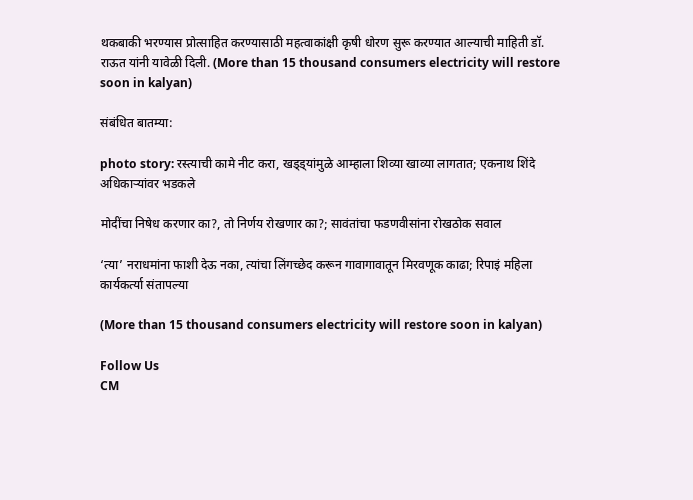थकबाकी भरण्यास प्रोत्साहित करण्यासाठी महत्वाकांक्षी कृषी धोरण सुरू करण्यात आल्याची माहिती डॉ. राऊत यांनी यावेळी दिली. (More than 15 thousand consumers electricity will restore soon in kalyan)

संबंधित बातम्या:

photo story: रस्त्याची कामे नीट करा, खड्ड्यांमुळे आम्हाला शिव्या खाव्या लागतात; एकनाथ शिंदे अधिकाऱ्यांवर भडकले

मोदींचा निषेध करणार का?, तो निर्णय रोखणार का?; सावंतांचा फडणवीसांना रोखठोक सवाल

‘त्या’ नराधमांना फाशी देऊ नका, त्यांचा लिंगच्छेद करून गावागावातून मिरवणूक काढा; रिपाइं महिला कार्यकर्त्या संतापल्या

(More than 15 thousand consumers electricity will restore soon in kalyan)

Follow Us
CM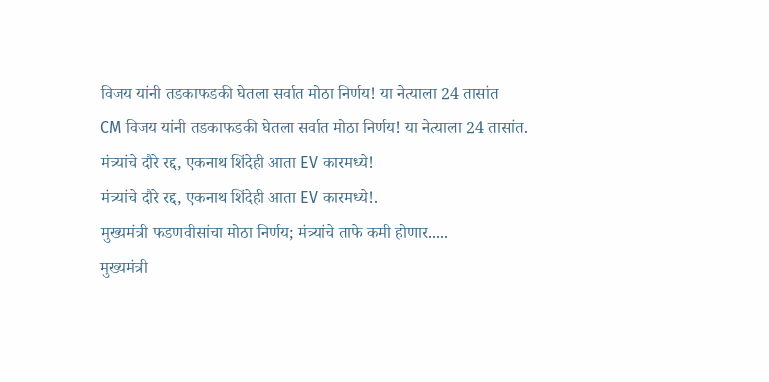विजय यांनी तडकाफडकी घेतला सर्वात मोठा निर्णय! या नेत्याला 24 तासांत
CM विजय यांनी तडकाफडकी घेतला सर्वात मोठा निर्णय! या नेत्याला 24 तासांत.
मंत्र्यांचे दौरे रद्द, एकनाथ शिंदेही आता EV कारमध्ये!
मंत्र्यांचे दौरे रद्द, एकनाथ शिंदेही आता EV कारमध्ये!.
मुख्यमंत्री फडणवीसांचा मोठा निर्णय; मंत्र्यांचे ताफे कमी होणार.....
मुख्यमंत्री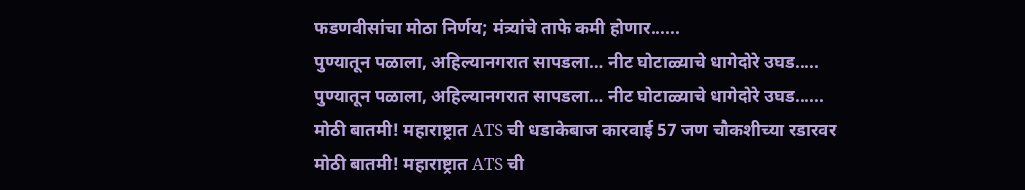फडणवीसांचा मोठा निर्णय; मंत्र्यांचे ताफे कमी होणार......
पुण्यातून पळाला, अहिल्यानगरात सापडला… नीट घोटाळ्याचे धागेदोरे उघड.....
पुण्यातून पळाला, अहिल्यानगरात सापडला… नीट घोटाळ्याचे धागेदोरे उघड......
मोठी बातमी! महाराष्ट्रात ATS ची धडाकेबाज कारवाई 57 जण चौकशीच्या रडारवर
मोठी बातमी! महाराष्ट्रात ATS ची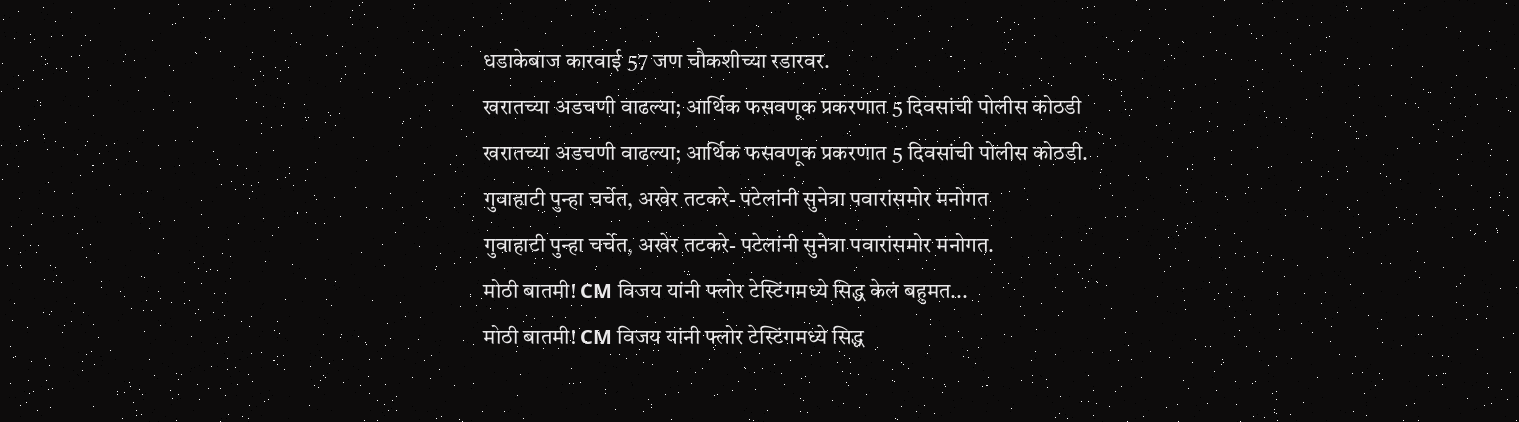धडाकेबाज कारवाई 57 जण चौकशीच्या रडारवर.
खरातच्या अडचणी वाढल्या; आर्थिक फसवणूक प्रकरणात 5 दिवसांची पोलीस कोठडी
खरातच्या अडचणी वाढल्या; आर्थिक फसवणूक प्रकरणात 5 दिवसांची पोलीस कोठडी.
गुवाहाटी पुन्हा चर्चेत, अखेर तटकरे- पटेलांनी सुनेत्रा पवारांसमोर मनोगत
गुवाहाटी पुन्हा चर्चेत, अखेर तटकरे- पटेलांनी सुनेत्रा पवारांसमोर मनोगत.
मोठी बातमी! CM विजय यांनी फ्लोर टेस्टिंगमध्ये सिद्ध केलं बहुमत...
मोठी बातमी! CM विजय यांनी फ्लोर टेस्टिंगमध्ये सिद्ध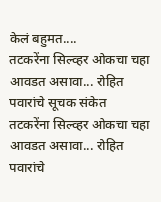केलं बहुमत....
तटकरेंना सिल्व्हर ओकचा चहा आवडत असावा... रोहित पवारांचे सूचक संकेत
तटकरेंना सिल्व्हर ओकचा चहा आवडत असावा... रोहित पवारांचे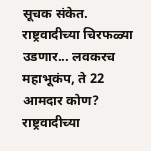सूचक संकेत.
राष्ट्रवादीच्या चिरफळ्या उडणार... लवकरच महाभूकंप, ते 22 आमदार कोण?
राष्ट्रवादीच्या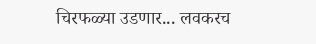चिरफळ्या उडणार... लवकरच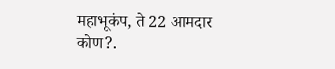महाभूकंप, ते 22 आमदार कोण?.